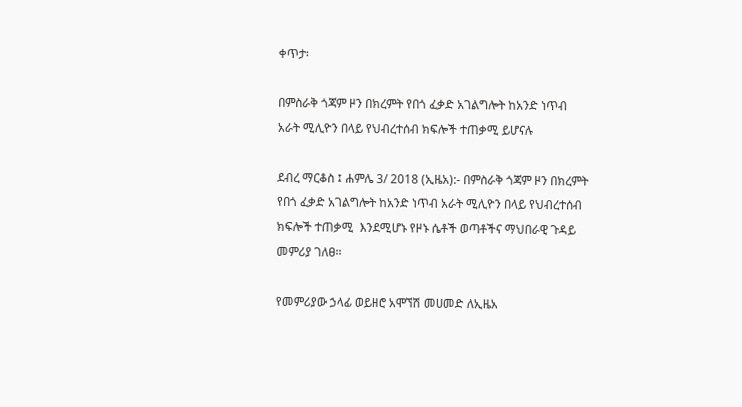ቀጥታ፡

በምስራቅ ጎጃም ዞን በክረምት የበጎ ፈቃድ አገልግሎት ከአንድ ነጥብ አራት ሚሊዮን በላይ የህብረተሰብ ክፍሎች ተጠቃሚ ይሆናሉ

ደብረ ማርቆስ ፤ ሐምሌ 3/ 2018 (ኢዜአ):- በምስራቅ ጎጃም ዞን በክረምት የበጎ ፈቃድ አገልግሎት ከአንድ ነጥብ አራት ሚሊዮን በላይ የህብረተሰብ ክፍሎች ተጠቃሚ  እንደሚሆኑ የዞኑ ሴቶች ወጣቶችና ማህበራዊ ጉዳይ መምሪያ ገለፀ፡፡

የመምሪያው ኃላፊ ወይዘሮ አሞኘሽ መሀመድ ለኢዜአ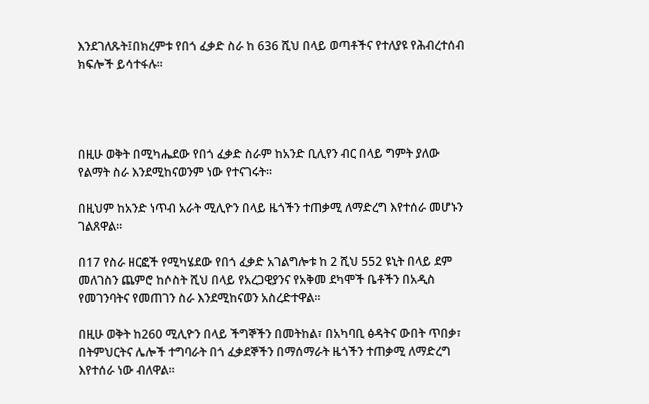እንደገለጹት፤በክረምቱ የበጎ ፈቃድ ስራ ከ 636 ሺህ በላይ ወጣቶችና የተለያዩ የሕብረተሰብ ክፍሎች ይሳተፋሉ።




በዚሁ ወቅት በሚካሔደው የበጎ ፈቃድ ስራም ከአንድ ቢሊየን ብር በላይ ግምት ያለው የልማት ስራ እንደሚከናወንም ነው የተናገሩት።

በዚህም ከአንድ ነጥብ አራት ሚሊዮን በላይ ዜጎችን ተጠቃሚ ለማድረግ እየተሰራ መሆኑን ገልጸዋል።

በ17 የስራ ዘርፎች የሚካሄደው የበጎ ፈቃድ አገልግሎቱ ከ 2 ሺህ 552 ዩኒት በላይ ደም መለገስን ጨምሮ ከሶስት ሺህ በላይ የአረጋዊያንና የአቅመ ደካሞች ቤቶችን በአዲስ የመገንባትና የመጠገን ስራ እንደሚከናወን አስረድተዋል።

በዚሁ ወቅት ከ260 ሚሊዮን በላይ ችግኞችን በመትከል፣ በአካባቢ ፅዳትና ውበት ጥበቃ፣ በትምህርትና ሌሎች ተግባራት በጎ ፈቃደኞችን በማሰማራት ዜጎችን ተጠቃሚ ለማድረግ እየተሰራ ነው ብለዋል።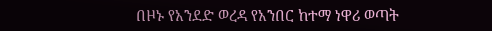በዞኑ የአንደድ ወረዳ የአንበር ከተማ ነዋሪ ወጣት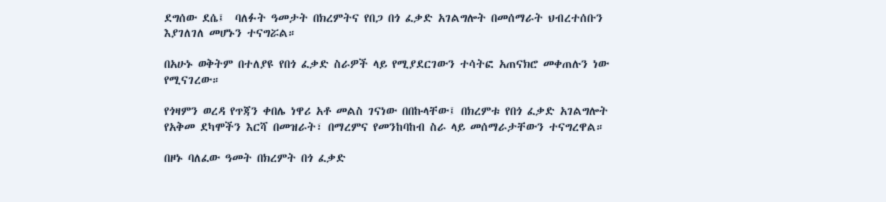ደግሰው ደሴ፤  ባለፉት ዓመታት በክረምትና የበጋ በጎ ፈቃድ አገልግሎት በመሰማራት ህብረተሰቡን እያገለገለ መሆኑን ተናግሯል።

በአሁኑ ወቅትም በተለያዩ የበጎ ፈቃድ ስራዎች ላይ የሚያደርገውን ተሳትፎ አጠናክሮ መቀጠሉን ነው የሚናገረው።

የጎዛምን ወረዳ የጥጃን ቀበሌ ነዋሪ አቶ መልስ ገናነው በበኩላቸው፤ በክረምቱ የበጎ ፈቃድ አገልግሎት የአቅመ ደካሞችን እርሻ በመዝራት፣ በማረምና የመንከባከብ ስራ ላይ መሰማራታቸውን ተናግረዋል።

በዞኑ ባለፈው ዓመት በክረምት በጎ ፈቃድ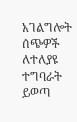አገልግሎት ሰጭዎች ለተለያዩ ተግባራት ይወጣ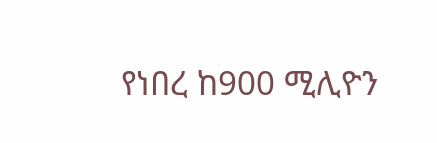የነበረ ከ900 ሚሊዮን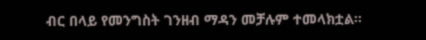ብር በላይ የመንግስት ገንዘብ ማዳን መቻሉም ተመላክቷል።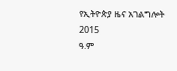የኢትዮጵያ ዜና አገልግሎት
2015
ዓ.ም